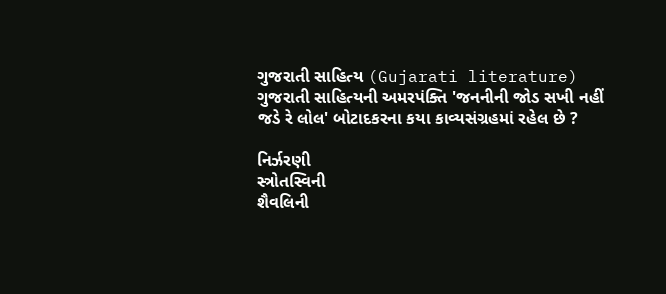ગુજરાતી સાહિત્ય (Gujarati literature)
ગુજરાતી સાહિત્યની અમરપંક્તિ 'જનનીની જોડ સખી નહીં જડે રે લોલ' બોટાદકરના કયા કાવ્યસંગ્રહમાં રહેલ છે ?

નિર્ઝરણી
સ્ત્રોતસ્વિની
શૈવલિની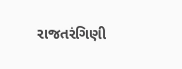રાજતરંગિણી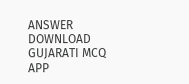ANSWER DOWNLOAD GUJARATI MCQ APP